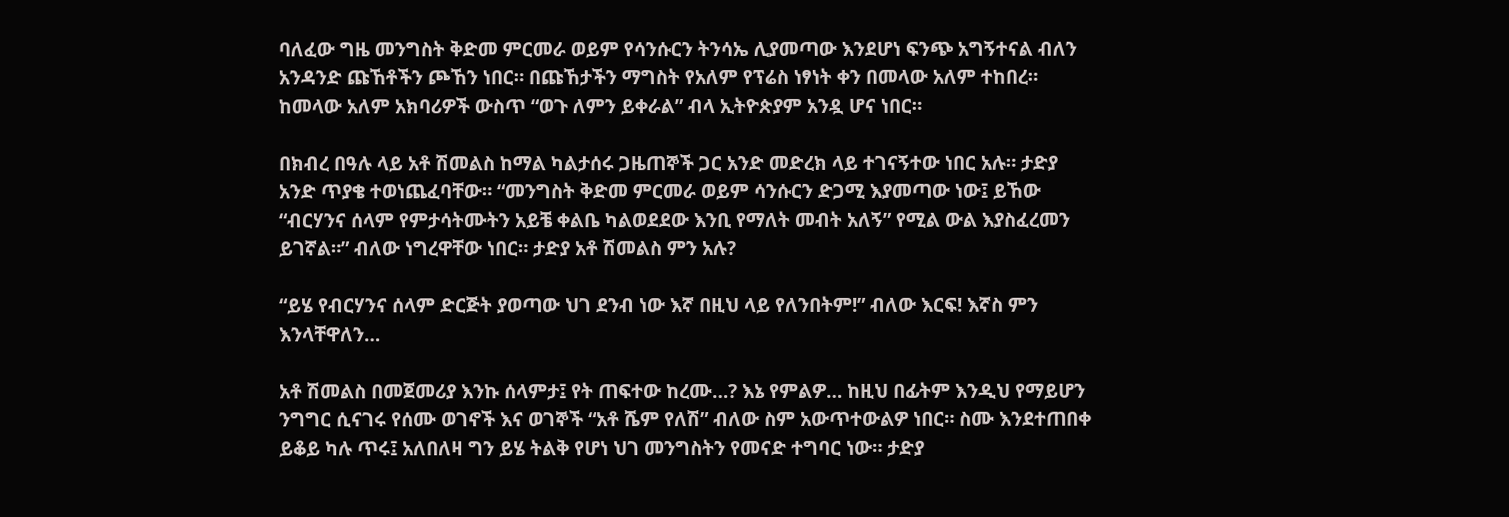ባለፈው ግዜ መንግስት ቅድመ ምርመራ ወይም የሳንሱርን ትንሳኤ ሊያመጣው እንደሆነ ፍንጭ አግኝተናል ብለን አንዳንድ ጩኸቶችን ጮኸን ነበር። በጩኸታችን ማግስት የአለም የፕሬስ ነፃነት ቀን በመላው አለም ተከበረ። ከመላው አለም አክባሪዎች ውስጥ “ወጉ ለምን ይቀራል” ብላ ኢትዮጵያም አንዷ ሆና ነበር።

በክብረ በዓሉ ላይ አቶ ሽመልስ ከማል ካልታሰሩ ጋዜጠኞች ጋር አንድ መድረክ ላይ ተገናኝተው ነበር አሉ። ታድያ አንድ ጥያቄ ተወነጨፈባቸው። “መንግስት ቅድመ ምርመራ ወይም ሳንሱርን ድጋሚ እያመጣው ነው፤ ይኸው “ብርሃንና ሰላም የምታሳትሙትን አይቼ ቀልቤ ካልወደደው እንቢ የማለት መብት አለኝ” የሚል ውል እያስፈረመን ይገኛል።” ብለው ነግረዋቸው ነበር። ታድያ አቶ ሽመልስ ምን አሉ?

“ይሄ የብርሃንና ሰላም ድርጅት ያወጣው ህገ ደንብ ነው እኛ በዚህ ላይ የለንበትም!” ብለው እርፍ! እኛስ ምን እንላቸዋለን…

አቶ ሽመልስ በመጀመሪያ እንኩ ሰላምታ፤ የት ጠፍተው ከረሙ…? እኔ የምልዎ… ከዚህ በፊትም እንዲህ የማይሆን ንግግር ሲናገሩ የሰሙ ወገኖች እና ወገኞች “አቶ ሼም የለሽ” ብለው ስም አውጥተውልዎ ነበር። ስሙ እንደተጠበቀ ይቆይ ካሉ ጥሩ፤ አለበለዛ ግን ይሄ ትልቅ የሆነ ህገ መንግስትን የመናድ ተግባር ነው። ታድያ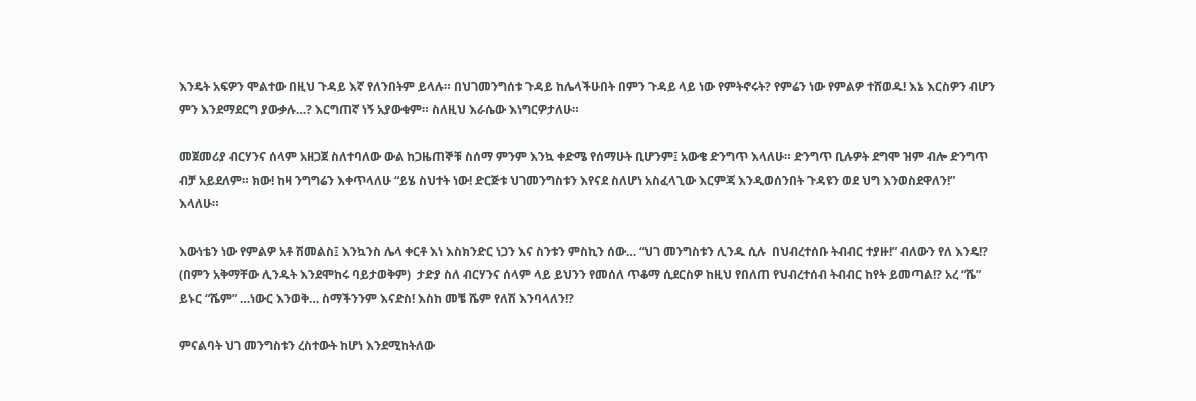እንዴት አፍዎን ሞልተው በዚህ ጉዳይ እኛ የለንበትም ይላሉ። በህገመንግሰቱ ጉዳይ ከሌላችሁበት በምን ጉዳይ ላይ ነው የምትኖሩት? የምሬን ነው የምልዎ ተሸወዱ! እኔ እርስዎን ብሆን ምን እንደማደርግ ያውቃሉ…? እርግጠኛ ነኝ አያውቁም። ስለዚህ እራሴው እነግርዎታለሁ።

መጀመሪያ ብርሃንና ሰላም አዘጋጀ ስለተባለው ውል ከጋዜጠኞቹ ስሰማ ምንም እንኳ ቀድሜ የሰማሁት ቢሆንም፤ አውቄ ድንግጥ እላለሁ። ድንግጥ ቢሉዎት ደግሞ ዝም ብሎ ድንግጥ ብቻ አይደለም። ክው! ከዛ ንግግሬን እቀጥላለሁ “ይሄ ስህተት ነው! ድርጅቱ ህገመንግስቱን እየናደ ስለሆነ አስፈላጊው እርምጃ እንዲወሰንበት ጉዳዩን ወደ ህግ እንወስደዋለን!” እላለሁ።

እውነቴን ነው የምልዎ አቶ ሽመልስ፤ እንኳንስ ሌላ ቀርቶ እነ እስክንድር ነጋን እና ስንቱን ምስኪን ሰው… “ህገ መንግስቱን ሊንዱ ሲሉ  በህብረተሰቡ ትብብር ተያዙ!” ብለውን የለ እንዴ!? (በምን አቅማቸው ሊንዱት እንደሞከሩ ባይታወቅም)  ታድያ ስለ ብርሃንና ሰላም ላይ ይህንን የመሰለ ጥቆማ ሲደርስዎ ከዚህ የበለጠ የህብረተሰብ ትብብር ከየት ይመጣል!? አረ “ሼ” ይኑር “ሼም” …ነውር እንወቅ… ስማችንንም እናድስ! እስከ መቼ ሼም የለሽ እንባላለን!?

ምናልባት ህገ መንግስቱን ረስተውት ከሆነ እንደሚከትለው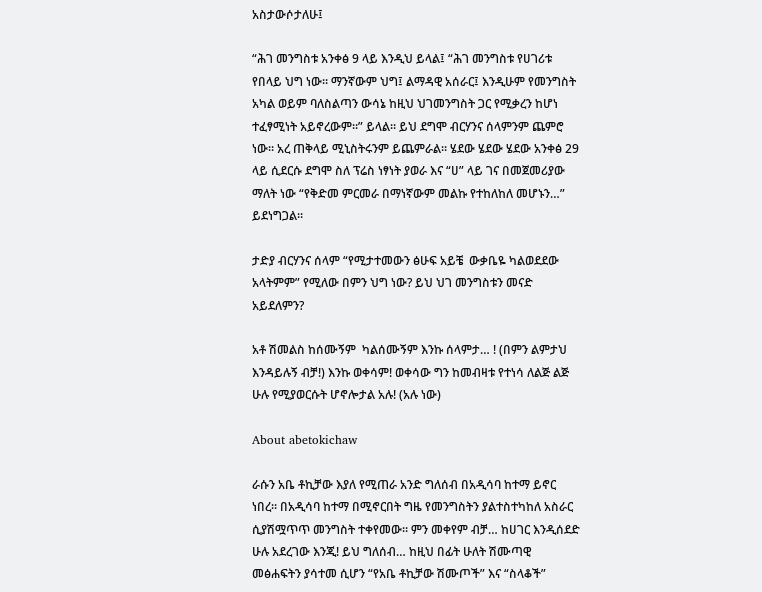አስታውሶታለሁ፤

“ሕገ መንግስቱ አንቀፅ 9 ላይ እንዲህ ይላል፤ “ሕገ መንግስቱ የሀገሪቱ የበላይ ህግ ነው። ማንኛውም ህግ፤ ልማዳዊ አሰራር፤ እንዲሁም የመንግስት አካል ወይም ባለስልጣን ውሳኔ ከዚህ ህገመንግስት ጋር የሚቃረን ከሆነ ተፈፃሚነት አይኖረውም።” ይላል። ይህ ደግሞ ብርሃንና ሰላምንም ጨምሮ ነው። አረ ጠቅላይ ሚኒስትሩንም ይጨምራል። ሄደው ሄደው ሄደው አንቀፅ 29 ላይ ሲደርሱ ደግሞ ስለ ፕሬስ ነፃነት ያወራ እና “ሀ” ላይ ገና በመጀመሪያው ማለት ነው “የቅድመ ምርመራ በማነኛውም መልኩ የተከለከለ መሆኑን…” ይደነግጋል።

ታድያ ብርሃንና ሰላም “የሚታተመውን ፅሁፍ አይቼ  ውቃቤዬ ካልወደደው አላትምም” የሚለው በምን ህግ ነው? ይህ ህገ መንግስቱን መናድ አይደለምን?

አቶ ሽመልስ ከሰሙኝም  ካልሰሙኝም እንኩ ሰላምታ… ! (በምን ልምታህ እንዳይሉኝ ብቻ!) እንኩ ወቀሳም! ወቀሳው ግን ከመብዛቱ የተነሳ ለልጅ ልጅ ሁሉ የሚያወርሱት ሆኖሎታል አሉ! (አሉ ነው)

About abetokichaw

ራሱን አቤ ቶኪቻው እያለ የሚጠራ አንድ ግለሰብ በአዲሳባ ከተማ ይኖር ነበረ። በአዲሳባ ከተማ በሚኖርበት ግዜ የመንግስትን ያልተስተካከለ አስራር ሲያሽሟጥጥ መንግስት ተቀየመው። ምን መቀየም ብቻ… ከሀገር እንዲሰደድ ሁሉ አደረገው እንጂ! ይህ ግለሰብ… ከዚህ በፊት ሁለት ሽሙጣዊ መፅሐፍትን ያሳተመ ሲሆን “የአቤ ቶኪቻው ሽሙጦች” እና “ስላቆች”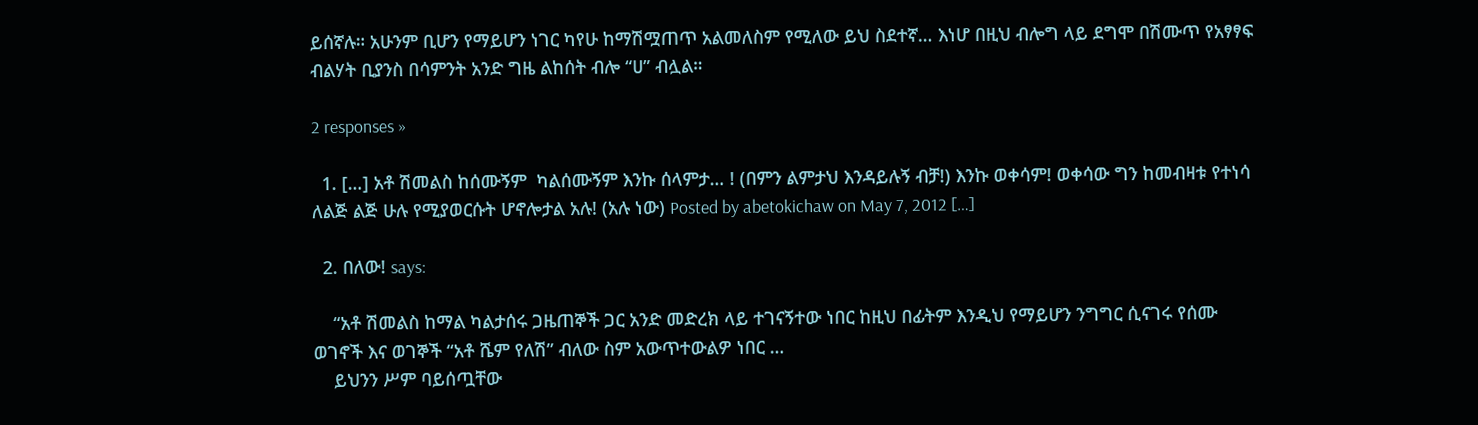ይሰኛሉ። አሁንም ቢሆን የማይሆን ነገር ካየሁ ከማሽሟጠጥ አልመለስም የሚለው ይህ ስደተኛ… እነሆ በዚህ ብሎግ ላይ ደግሞ በሽሙጥ የአፃፃፍ ብልሃት ቢያንስ በሳምንት አንድ ግዜ ልከሰት ብሎ “ሀ” ብሏል።

2 responses »

  1. […] አቶ ሽመልስ ከሰሙኝም  ካልሰሙኝም እንኩ ሰላምታ… ! (በምን ልምታህ እንዳይሉኝ ብቻ!) እንኩ ወቀሳም! ወቀሳው ግን ከመብዛቱ የተነሳ ለልጅ ልጅ ሁሉ የሚያወርሱት ሆኖሎታል አሉ! (አሉ ነው) Posted by abetokichaw on May 7, 2012 […]

  2. በለው! says:

    “አቶ ሽመልስ ከማል ካልታሰሩ ጋዜጠኞች ጋር አንድ መድረክ ላይ ተገናኝተው ነበር ከዚህ በፊትም እንዲህ የማይሆን ንግግር ሲናገሩ የሰሙ ወገኖች እና ወገኞች “አቶ ሼም የለሽ” ብለው ስም አውጥተውልዎ ነበር …
    ይህንን ሥም ባይሰጧቸው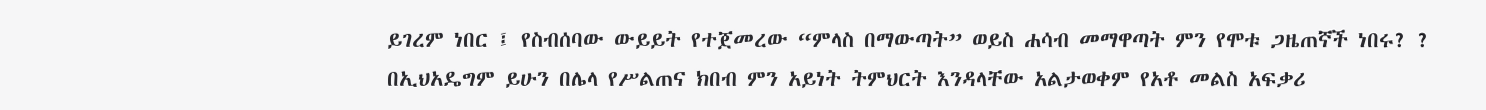ይገረም ነበር ፤ የስብሰባው ውይይት የተጀመረው “ምላስ በማውጣት” ወይስ ሐሳብ መማዋጣት ምን የሞቱ ጋዜጠኛች ነበሩ? ? በኢህአዴግም ይሁን በሌላ የሥልጠና ክበብ ምን አይነት ትምህርት እንዳላቸው አልታወቀም የአቶ መልስ አፍቃሪ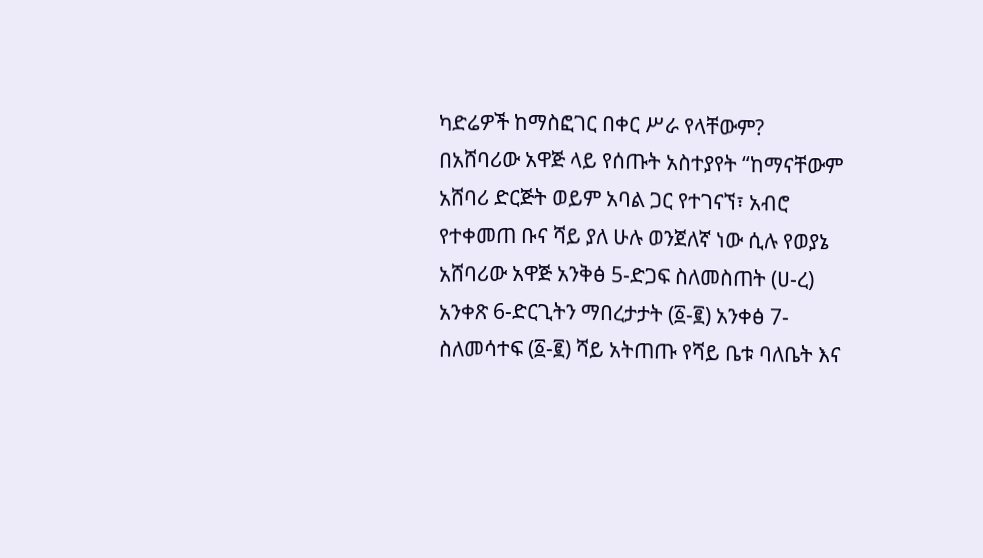ካድሬዎች ከማስፎገር በቀር ሥራ የላቸውም? በአሸባሪው አዋጅ ላይ የሰጡት አስተያየት “ከማናቸውም አሸባሪ ድርጅት ወይም አባል ጋር የተገናኘ፣ አብሮ የተቀመጠ ቡና ሻይ ያለ ሁሉ ወንጀለኛ ነው ሲሉ የወያኔ አሸባሪው አዋጅ አንቅፅ 5-ድጋፍ ስለመስጠት (ሀ-ረ) አንቀጽ 6-ድርጊትን ማበረታታት (፩-፪) አንቀፅ 7- ስለመሳተፍ (፩-፪) ሻይ አትጠጡ የሻይ ቤቱ ባለቤት እና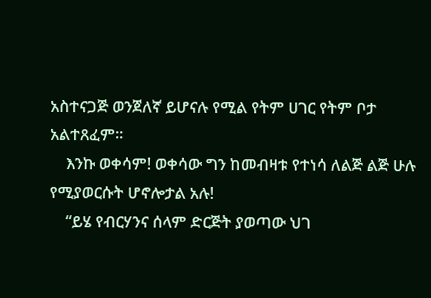አስተናጋጅ ወንጀለኛ ይሆናሉ የሚል የትም ሀገር የትም ቦታ አልተጸፈም።
    እንኩ ወቀሳም! ወቀሳው ግን ከመብዛቱ የተነሳ ለልጅ ልጅ ሁሉ የሚያወርሱት ሆኖሎታል አሉ!
    “ይሄ የብርሃንና ሰላም ድርጅት ያወጣው ህገ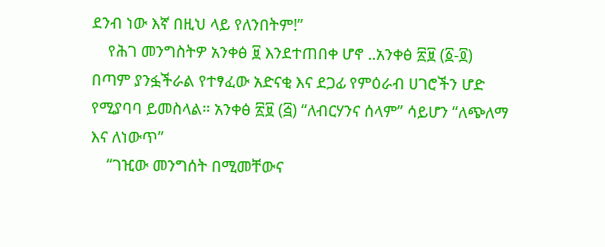ደንብ ነው እኛ በዚህ ላይ የለንበትም!”
    የሕገ መንግስትዎ አንቀፅ ፱ እንደተጠበቀ ሆኖ ..አንቀፅ ፳፱ (፩-፬) በጣም ያንፏችራል የተፃፈው አድናቂ እና ደጋፊ የምዕራብ ሀገሮችን ሆድ የሚያባባ ይመስላል። አንቀፅ ፳፱ (፭) “ለብርሃንና ሰላም” ሳይሆን “ለጭለማ እና ለነውጥ”
    “ገዢው መንግሰት በሚመቸውና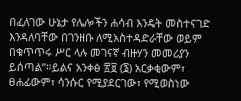በፈለገው ሁኔታ የሌሎችን ሐሳብ እንዴት መስተናገድ እንዳለባቸው በገንዘቡ ለሚአስተዳድራቸው ወይም በቁጥጥሩ ሥር ላሉ መገናኛ ብዙሃን መመሪያን ይሰጣል”።ይልና አንቀፅ ፳፱ (፮) አርቃቂውም፣ ፀሐፊውም፣ ሳንሱር የሚያደርገው፣ የሚወስነው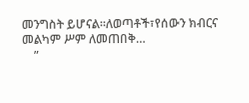መንግስት ይሆናል።ለወጣቶች፣የሰውን ክብርና መልካም ሥም ለመጠበቅ…
    ”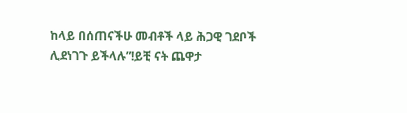ከላይ በሰጠናችሁ መብቶች ላይ ሕጋዊ ገደቦች ሊደነገጉ ይችላሉ”!ይቺ ናት ጨዋታ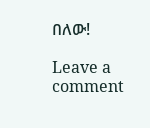በለው!

Leave a comment